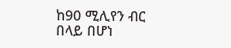ከ90 ሚሊየን ብር በላይ በሆነ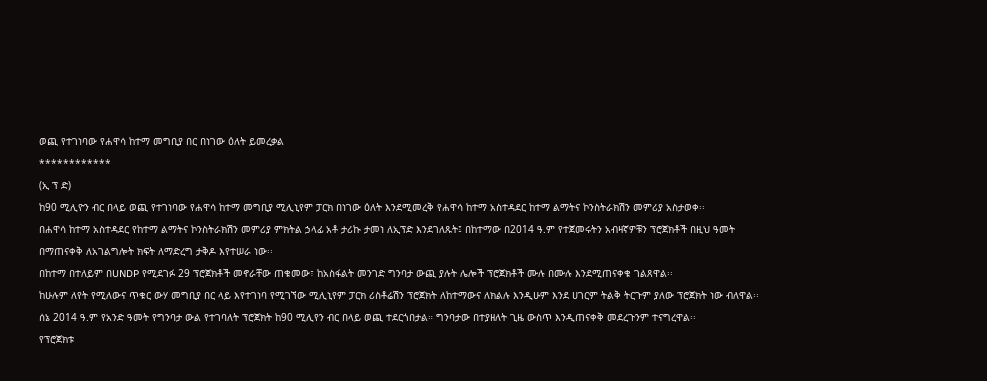ወጪ የተገነባው የሐዋሳ ከተማ መግቢያ በር በነገው ዕለት ይመረቃል
************
(ኢ ፕ ድ)
ከ90 ሚሊዮን ብር በላይ ወጪ የተገነባው የሐዋሳ ከተማ መግቢያ ሚሊኒየም ፓርክ በነገው ዕለት እንደሚመረቅ የሐዋሳ ከተማ አስተዳደር ከተማ ልማትና ኮንስትራክሽን መምሪያ አስታወቀ፡፡
በሐዋሳ ከተማ አስተዳደር የከተማ ልማትና ኮንስትራክሽን መምሪያ ምክትል ኃላፊ አቶ ታሪኩ ታመነ ለኢፕድ እንደገለጹት፤ በከተማው በ2014 ዓ.ም የተጀመሩትን አብዛኛዎቹን ፕሮጀክቶች በዚህ ዓመት በማጠናቀቅ ለአገልግሎት ክፍት ለማድረግ ታቅዶ እየተሠራ ነው፡፡
በከተማ በተለይም በUNDP የሚደገፉ 29 ፕሮጀክቶች መኖራቸው ጠቁመው፣ ከአስፋልት መንገድ ግንባታ ውጪ ያሉት ሌሎች ፕሮጀክቶች ሙሉ በሙሉ እንደሚጠናቀቁ ገልጸዋል፡፡
ከሁሉም ለየት የሚለውና ጥቁር ውሃ መግቢያ በር ላይ እየተገነባ የሚገኘው ሚሊኒየም ፓርክ ሪስቶሬሽን ፕሮጀክት ለከተማውና ለክልሉ እንዲሁም እንደ ሀገርም ትልቅ ትርጉም ያለው ፕሮጀክት ነው ብለዋል፡፡
ሰኔ 2014 ዓ.ም የአንድ ዓመት የግንባታ ውል የተገባለት ፕሮጀክት ከ90 ሚሊየን ብር በላይ ወጪ ተደርጎበታል። ግንባታው በተያዘለት ጊዜ ውስጥ እንዲጠናቀቅ መደረጉንም ተናግረዋል፡፡
የፕሮጀክቱ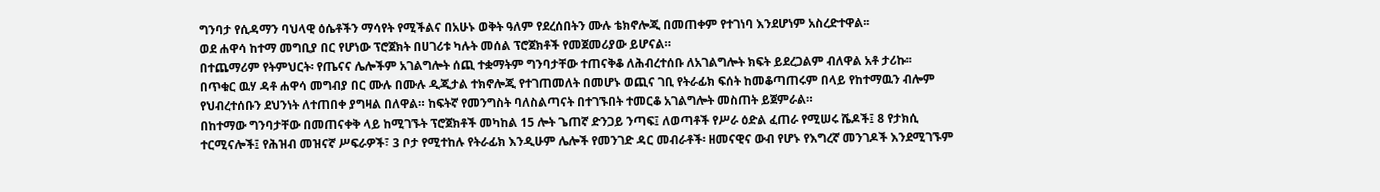ግንባታ የሲዳማን ባህላዊ ዕሴቶችን ማሳየት የሚችልና በአሁኑ ወቅት ዓለም የደረሰበትን ሙሉ ቴክኖሎጂ በመጠቀም የተገነባ እንደሆነም አስረድተዋል፡፡
ወደ ሐዋሳ ከተማ መግቢያ በር የሆነው ፕሮጀክት በሀገሪቱ ካሉት መሰል ፕሮጀክቶች የመጀመሪያው ይሆናል።
በተጨማሪም የትምህርት፡ የጤናና ሌሎችም አገልግሎት ሰጪ ተቋማትም ግንባታቸው ተጠናቅቆ ለሕብረተሰቡ ለአገልግሎት ክፍት ይደረጋልም ብለዋል አቶ ታሪኩ፡፡
በጥቁር ዉሃ ዳቶ ሐዋሳ መግብያ በር ሙሉ በሙሉ ዲጂታል ተክኖሎጂ የተገጠመለት በመሆኑ ወጪና ገቢ የትራፊክ ፍሰት ከመቆጣጠሩም በላይ የከተማዉን ብሎም የህብረተሰቡን ደህንነት ለተጠበቀ ያግዛል በለዋል። ከፍትኛ የመንግስት ባለስልጣናት በተገኙበት ተመርቆ አገልግሎት መስጠት ይጀምራል።
በከተማው ግንባታቸው በመጠናቀቅ ላይ ከሚገኙት ፕሮጀክቶች መካከል 15 ሎት ጌጠኛ ድንጋይ ንጣፍ፤ ለወጣቶች የሥራ ዕድል ፈጠራ የሚሠሩ ሼዶች፤ 8 የታክሲ ተርሚናሎች፤ የሕዝብ መዝናኛ ሥፍራዎች፣ 3 ቦታ የሚተከሉ የትራፊክ እንዲሁም ሌሎች የመንገድ ዳር መብራቶች፡ ዘመናዊና ውብ የሆኑ የእግረኛ መንገዶች እንደሚገኙም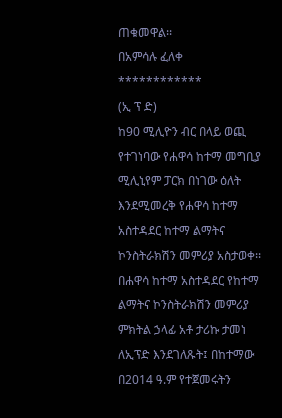ጠቁመዋል፡፡
በአምሳሉ ፈለቀ
************
(ኢ ፕ ድ)
ከ90 ሚሊዮን ብር በላይ ወጪ የተገነባው የሐዋሳ ከተማ መግቢያ ሚሊኒየም ፓርክ በነገው ዕለት እንደሚመረቅ የሐዋሳ ከተማ አስተዳደር ከተማ ልማትና ኮንስትራክሽን መምሪያ አስታወቀ፡፡
በሐዋሳ ከተማ አስተዳደር የከተማ ልማትና ኮንስትራክሽን መምሪያ ምክትል ኃላፊ አቶ ታሪኩ ታመነ ለኢፕድ እንደገለጹት፤ በከተማው በ2014 ዓ.ም የተጀመሩትን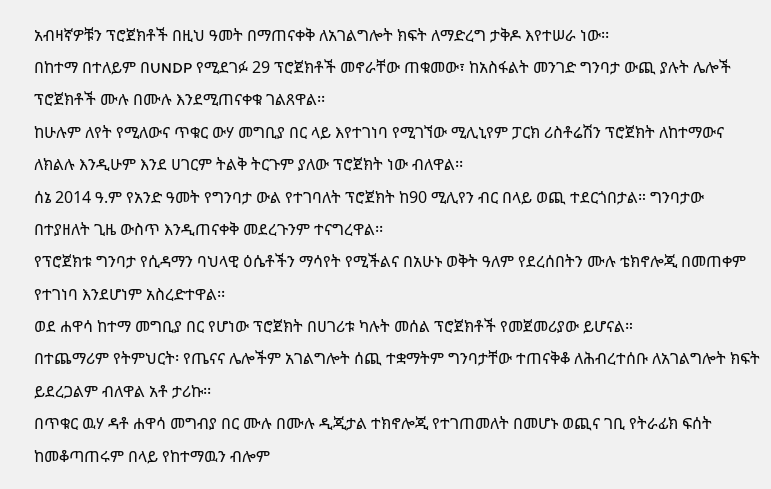አብዛኛዎቹን ፕሮጀክቶች በዚህ ዓመት በማጠናቀቅ ለአገልግሎት ክፍት ለማድረግ ታቅዶ እየተሠራ ነው፡፡
በከተማ በተለይም በUNDP የሚደገፉ 29 ፕሮጀክቶች መኖራቸው ጠቁመው፣ ከአስፋልት መንገድ ግንባታ ውጪ ያሉት ሌሎች ፕሮጀክቶች ሙሉ በሙሉ እንደሚጠናቀቁ ገልጸዋል፡፡
ከሁሉም ለየት የሚለውና ጥቁር ውሃ መግቢያ በር ላይ እየተገነባ የሚገኘው ሚሊኒየም ፓርክ ሪስቶሬሽን ፕሮጀክት ለከተማውና ለክልሉ እንዲሁም እንደ ሀገርም ትልቅ ትርጉም ያለው ፕሮጀክት ነው ብለዋል፡፡
ሰኔ 2014 ዓ.ም የአንድ ዓመት የግንባታ ውል የተገባለት ፕሮጀክት ከ90 ሚሊየን ብር በላይ ወጪ ተደርጎበታል። ግንባታው በተያዘለት ጊዜ ውስጥ እንዲጠናቀቅ መደረጉንም ተናግረዋል፡፡
የፕሮጀክቱ ግንባታ የሲዳማን ባህላዊ ዕሴቶችን ማሳየት የሚችልና በአሁኑ ወቅት ዓለም የደረሰበትን ሙሉ ቴክኖሎጂ በመጠቀም የተገነባ እንደሆነም አስረድተዋል፡፡
ወደ ሐዋሳ ከተማ መግቢያ በር የሆነው ፕሮጀክት በሀገሪቱ ካሉት መሰል ፕሮጀክቶች የመጀመሪያው ይሆናል።
በተጨማሪም የትምህርት፡ የጤናና ሌሎችም አገልግሎት ሰጪ ተቋማትም ግንባታቸው ተጠናቅቆ ለሕብረተሰቡ ለአገልግሎት ክፍት ይደረጋልም ብለዋል አቶ ታሪኩ፡፡
በጥቁር ዉሃ ዳቶ ሐዋሳ መግብያ በር ሙሉ በሙሉ ዲጂታል ተክኖሎጂ የተገጠመለት በመሆኑ ወጪና ገቢ የትራፊክ ፍሰት ከመቆጣጠሩም በላይ የከተማዉን ብሎም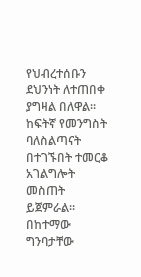የህብረተሰቡን ደህንነት ለተጠበቀ ያግዛል በለዋል። ከፍትኛ የመንግስት ባለስልጣናት በተገኙበት ተመርቆ አገልግሎት መስጠት ይጀምራል።
በከተማው ግንባታቸው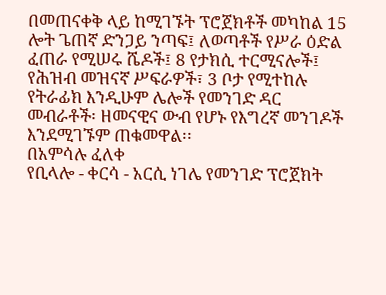በመጠናቀቅ ላይ ከሚገኙት ፕሮጀክቶች መካከል 15 ሎት ጌጠኛ ድንጋይ ንጣፍ፤ ለወጣቶች የሥራ ዕድል ፈጠራ የሚሠሩ ሼዶች፤ 8 የታክሲ ተርሚናሎች፤ የሕዝብ መዝናኛ ሥፍራዎች፣ 3 ቦታ የሚተከሉ የትራፊክ እንዲሁም ሌሎች የመንገድ ዳር መብራቶች፡ ዘመናዊና ውብ የሆኑ የእግረኛ መንገዶች እንደሚገኙም ጠቁመዋል፡፡
በአምሳሉ ፈለቀ
የቢላሎ - ቀርሳ - አርሲ ነገሌ የመንገድ ፕሮጀክት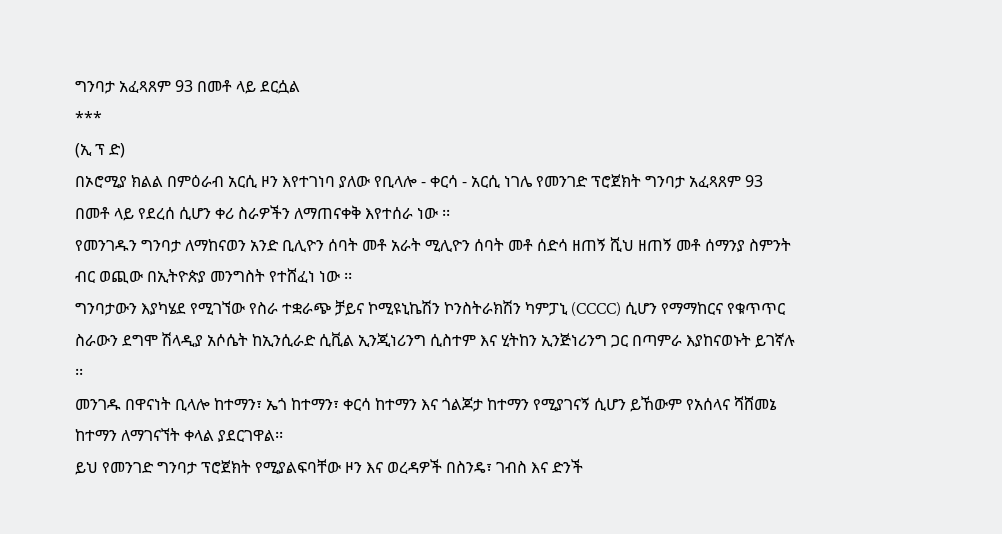ግንባታ አፈጻጸም 93 በመቶ ላይ ደርሷል
***
(ኢ ፕ ድ)
በኦሮሚያ ክልል በምዕራብ አርሲ ዞን እየተገነባ ያለው የቢላሎ - ቀርሳ - አርሲ ነገሌ የመንገድ ፕሮጀክት ግንባታ አፈጻጸም 93 በመቶ ላይ የደረሰ ሲሆን ቀሪ ስራዎችን ለማጠናቀቅ እየተሰራ ነው ፡፡
የመንገዱን ግንባታ ለማከናወን አንድ ቢሊዮን ሰባት መቶ አራት ሚሊዮን ሰባት መቶ ሰድሳ ዘጠኝ ሺህ ዘጠኝ መቶ ሰማንያ ስምንት ብር ወጪው በኢትዮጵያ መንግስት የተሸፈነ ነው ፡፡
ግንባታውን እያካሄደ የሚገኘው የስራ ተቋራጭ ቻይና ኮሚዩኒኬሽን ኮንስትራክሽን ካምፓኒ (CCCC) ሲሆን የማማከርና የቁጥጥር ስራውን ደግሞ ሽላዲያ አሶሴት ከኢንሲራድ ሲቪል ኢንጂነሪንግ ሲስተም እና ሂትከን ኢንጅነሪንግ ጋር በጣምራ እያከናወኑት ይገኛሉ ፡፡
መንገዱ በዋናነት ቢላሎ ከተማን፣ ኤጎ ከተማን፣ ቀርሳ ከተማን እና ጎልጆታ ከተማን የሚያገናኝ ሲሆን ይኸውም የአሰላና ሻሸመኔ ከተማን ለማገናኘት ቀላል ያደርገዋል፡፡
ይህ የመንገድ ግንባታ ፕሮጀክት የሚያልፍባቸው ዞን እና ወረዳዎች በስንዴ፣ ገብስ እና ድንች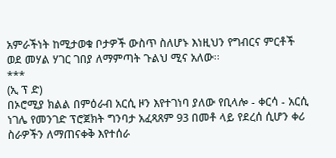አምራችነት ከሚታወቁ ቦታዎች ውስጥ ስለሆኑ እነዚህን የግብርና ምርቶች ወደ መሃል ሃገር ገበያ ለማምጣት ጉልህ ሚና አለው፡፡
***
(ኢ ፕ ድ)
በኦሮሚያ ክልል በምዕራብ አርሲ ዞን እየተገነባ ያለው የቢላሎ - ቀርሳ - አርሲ ነገሌ የመንገድ ፕሮጀክት ግንባታ አፈጻጸም 93 በመቶ ላይ የደረሰ ሲሆን ቀሪ ስራዎችን ለማጠናቀቅ እየተሰራ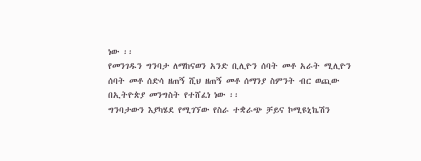ነው ፡፡
የመንገዱን ግንባታ ለማከናወን አንድ ቢሊዮን ሰባት መቶ አራት ሚሊዮን ሰባት መቶ ሰድሳ ዘጠኝ ሺህ ዘጠኝ መቶ ሰማንያ ስምንት ብር ወጪው በኢትዮጵያ መንግስት የተሸፈነ ነው ፡፡
ግንባታውን እያካሄደ የሚገኘው የስራ ተቋራጭ ቻይና ኮሚዩኒኬሽን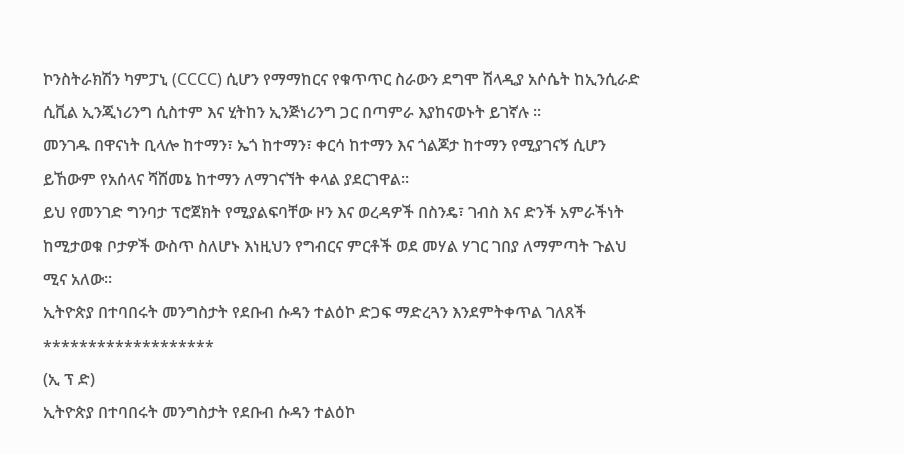ኮንስትራክሽን ካምፓኒ (CCCC) ሲሆን የማማከርና የቁጥጥር ስራውን ደግሞ ሽላዲያ አሶሴት ከኢንሲራድ ሲቪል ኢንጂነሪንግ ሲስተም እና ሂትከን ኢንጅነሪንግ ጋር በጣምራ እያከናወኑት ይገኛሉ ፡፡
መንገዱ በዋናነት ቢላሎ ከተማን፣ ኤጎ ከተማን፣ ቀርሳ ከተማን እና ጎልጆታ ከተማን የሚያገናኝ ሲሆን ይኸውም የአሰላና ሻሸመኔ ከተማን ለማገናኘት ቀላል ያደርገዋል፡፡
ይህ የመንገድ ግንባታ ፕሮጀክት የሚያልፍባቸው ዞን እና ወረዳዎች በስንዴ፣ ገብስ እና ድንች አምራችነት ከሚታወቁ ቦታዎች ውስጥ ስለሆኑ እነዚህን የግብርና ምርቶች ወደ መሃል ሃገር ገበያ ለማምጣት ጉልህ ሚና አለው፡፡
ኢትዮጵያ በተባበሩት መንግስታት የደቡብ ሱዳን ተልዕኮ ድጋፍ ማድረጓን እንደምትቀጥል ገለጸች
*******************
(ኢ ፕ ድ)
ኢትዮጵያ በተባበሩት መንግስታት የደቡብ ሱዳን ተልዕኮ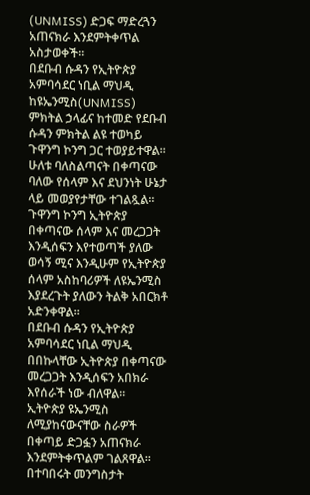(UNMISS) ድጋፍ ማድረጓን አጠናክራ እንደምትቀጥል አስታወቀች።
በደቡብ ሱዳን የኢትዮጵያ አምባሳደር ነቢል ማህዲ ከዩኤንሚስ(UNMISS) ምክትል ኃላፊና ከተመድ የደቡብ ሱዳን ምክትል ልዩ ተወካይ ጉዋንግ ኮንግ ጋር ተወያይተዋል።
ሁለቱ ባለስልጣናት በቀጣናው ባለው የሰላም እና ደህንነት ሁኔታ ላይ መወያየታቸው ተገልጿል።
ጉዋንግ ኮንግ ኢትዮጵያ በቀጣናው ሰላም እና መረጋጋት እንዲሰፍን እየተወጣች ያለው ወሳኝ ሚና እንዲሁም የኢትዮጵያ ሰላም አስከባሪዎች ለዩኤንሚስ እያደረጉት ያለውን ትልቅ አበርክቶ አድንቀዋል።
በደቡብ ሱዳን የኢትዮጵያ አምባሳደር ነቢል ማህዲ በበኩላቸው ኢትዮጵያ በቀጣናው መረጋጋት እንዲሰፍን አበክራ እየሰራች ነው ብለዋል።
ኢትዮጵያ ዩኤንሚስ ለሚያከናውናቸው ስራዎች በቀጣይ ድጋፏን አጠናክራ እንደምትቀጥልም ገልጸዋል።
በተባበሩት መንግስታት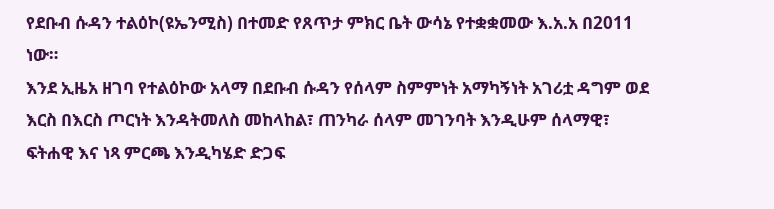የደቡብ ሱዳን ተልዕኮ(ዩኤንሚስ) በተመድ የጸጥታ ምክር ቤት ውሳኔ የተቋቋመው እ.አ.አ በ2011 ነው።
እንደ ኢዜአ ዘገባ የተልዕኮው አላማ በደቡብ ሱዳን የሰላም ስምምነት አማካኝነት አገሪቷ ዳግም ወደ እርስ በእርስ ጦርነት እንዳትመለስ መከላከል፣ ጠንካራ ሰላም መገንባት እንዲሁም ሰላማዊ፣ ፍትሐዊ እና ነጻ ምርጫ እንዲካሄድ ድጋፍ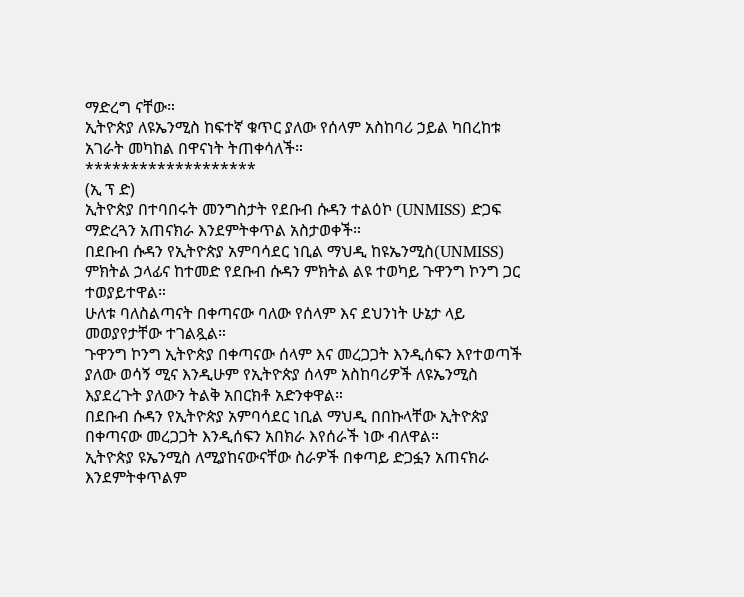ማድረግ ናቸው።
ኢትዮጵያ ለዩኤንሚስ ከፍተኛ ቁጥር ያለው የሰላም አስከባሪ ኃይል ካበረከቱ አገራት መካከል በዋናነት ትጠቀሳለች።
*******************
(ኢ ፕ ድ)
ኢትዮጵያ በተባበሩት መንግስታት የደቡብ ሱዳን ተልዕኮ (UNMISS) ድጋፍ ማድረጓን አጠናክራ እንደምትቀጥል አስታወቀች።
በደቡብ ሱዳን የኢትዮጵያ አምባሳደር ነቢል ማህዲ ከዩኤንሚስ(UNMISS) ምክትል ኃላፊና ከተመድ የደቡብ ሱዳን ምክትል ልዩ ተወካይ ጉዋንግ ኮንግ ጋር ተወያይተዋል።
ሁለቱ ባለስልጣናት በቀጣናው ባለው የሰላም እና ደህንነት ሁኔታ ላይ መወያየታቸው ተገልጿል።
ጉዋንግ ኮንግ ኢትዮጵያ በቀጣናው ሰላም እና መረጋጋት እንዲሰፍን እየተወጣች ያለው ወሳኝ ሚና እንዲሁም የኢትዮጵያ ሰላም አስከባሪዎች ለዩኤንሚስ እያደረጉት ያለውን ትልቅ አበርክቶ አድንቀዋል።
በደቡብ ሱዳን የኢትዮጵያ አምባሳደር ነቢል ማህዲ በበኩላቸው ኢትዮጵያ በቀጣናው መረጋጋት እንዲሰፍን አበክራ እየሰራች ነው ብለዋል።
ኢትዮጵያ ዩኤንሚስ ለሚያከናውናቸው ስራዎች በቀጣይ ድጋፏን አጠናክራ እንደምትቀጥልም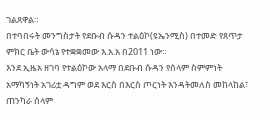ገልጸዋል።
በተባበሩት መንግስታት የደቡብ ሱዳን ተልዕኮ(ዩኤንሚስ) በተመድ የጸጥታ ምክር ቤት ውሳኔ የተቋቋመው እ.አ.አ በ2011 ነው።
እንደ ኢዜአ ዘገባ የተልዕኮው አላማ በደቡብ ሱዳን የሰላም ስምምነት አማካኝነት አገሪቷ ዳግም ወደ እርስ በእርስ ጦርነት እንዳትመለስ መከላከል፣ ጠንካራ ሰላም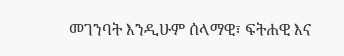መገንባት እንዲሁም ሰላማዊ፣ ፍትሐዊ እና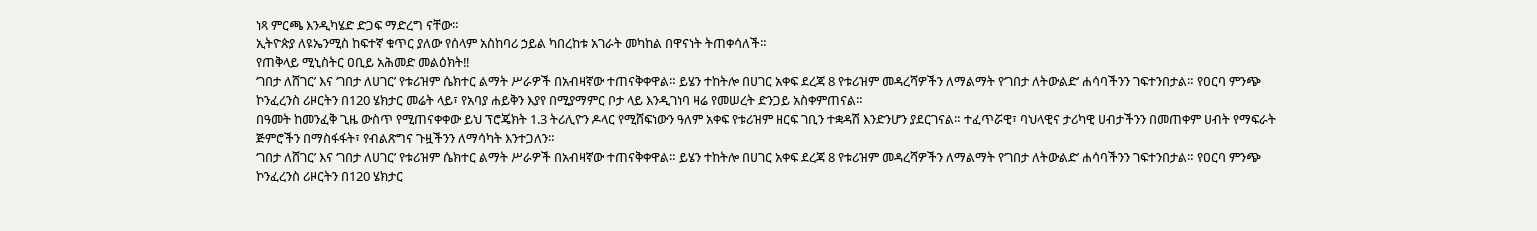ነጻ ምርጫ እንዲካሄድ ድጋፍ ማድረግ ናቸው።
ኢትዮጵያ ለዩኤንሚስ ከፍተኛ ቁጥር ያለው የሰላም አስከባሪ ኃይል ካበረከቱ አገራት መካከል በዋናነት ትጠቀሳለች።
የጠቅላይ ሚኒስትር ዐቢይ አሕመድ መልዕክት‼
‘ገበታ ለሸገር’ እና ‘ገበታ ለሀገር’ የቱሪዝም ሴክተር ልማት ሥራዎች በአብዛኛው ተጠናቅቀዋል። ይሄን ተከትሎ በሀገር አቀፍ ደረጃ 8 የቱሪዝም መዳረሻዎችን ለማልማት የ‘ገበታ ለትውልድ’ ሐሳባችንን ገፍተንበታል። የዐርባ ምንጭ ኮንፈረንስ ሪዞርትን በ120 ሄክታር መሬት ላይ፣ የአባያ ሐይቅን እያየ በሚያማምር ቦታ ላይ እንዲገነባ ዛሬ የመሠረት ድንጋይ አስቀምጠናል።
በዓመት ከመንፈቅ ጊዜ ውስጥ የሚጠናቀቀው ይህ ፕሮጄክት 1.3 ትሪሊዮን ዶላር የሚሸፍነውን ዓለም አቀፍ የቱሪዝም ዘርፍ ገቢን ተቋዳሽ እንድንሆን ያደርገናል። ተፈጥሯዊ፣ ባህላዊና ታሪካዊ ሀብታችንን በመጠቀም ሀብት የማፍራት ጅምሮችን በማስፋፋት፣ የብልጽግና ጉዟችንን ለማሳካት እንተጋለን።
‘ገበታ ለሸገር’ እና ‘ገበታ ለሀገር’ የቱሪዝም ሴክተር ልማት ሥራዎች በአብዛኛው ተጠናቅቀዋል። ይሄን ተከትሎ በሀገር አቀፍ ደረጃ 8 የቱሪዝም መዳረሻዎችን ለማልማት የ‘ገበታ ለትውልድ’ ሐሳባችንን ገፍተንበታል። የዐርባ ምንጭ ኮንፈረንስ ሪዞርትን በ120 ሄክታር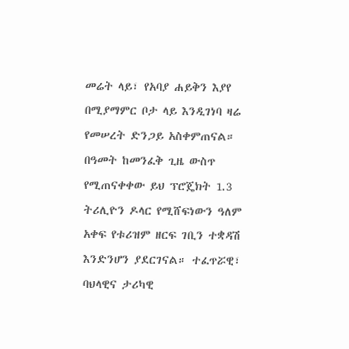መሬት ላይ፣ የአባያ ሐይቅን እያየ በሚያማምር ቦታ ላይ እንዲገነባ ዛሬ የመሠረት ድንጋይ አስቀምጠናል።
በዓመት ከመንፈቅ ጊዜ ውስጥ የሚጠናቀቀው ይህ ፕሮጄክት 1.3 ትሪሊዮን ዶላር የሚሸፍነውን ዓለም አቀፍ የቱሪዝም ዘርፍ ገቢን ተቋዳሽ እንድንሆን ያደርገናል። ተፈጥሯዊ፣ ባህላዊና ታሪካዊ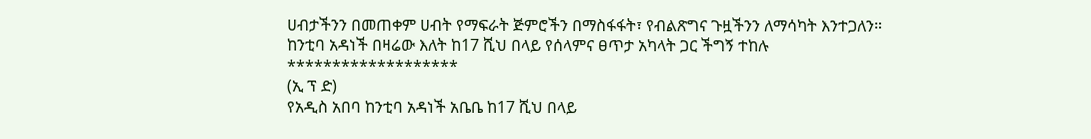ሀብታችንን በመጠቀም ሀብት የማፍራት ጅምሮችን በማስፋፋት፣ የብልጽግና ጉዟችንን ለማሳካት እንተጋለን።
ከንቲባ አዳነች በዛሬው እለት ከ17 ሺህ በላይ የሰላምና ፀጥታ አካላት ጋር ችግኝ ተከሉ
*******************
(ኢ ፕ ድ)
የአዲስ አበባ ከንቲባ አዳነች አቤቤ ከ17 ሺህ በላይ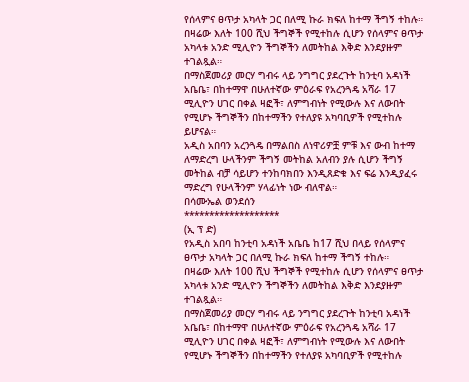የሰላምና ፀጥታ አካላት ጋር በለሚ ኩራ ክፍለ ከተማ ችግኝ ተከሉ።
በዛሬው እለት 100 ሺህ ችግኞች የሚተከሉ ሲሆን የሰላምና ፀጥታ አካላቱ አንድ ሚሊዮን ችግኞችን ለመትከል እቅድ እንደያዙም ተገልጿል።
በማስጀመሪያ መርሃ ግብሩ ላይ ንግግር ያደረጉት ከንቲባ አዳነች አቤቤ፣ በከተማዋ በሁለተኛው ምዕራፍ የአረንጓዴ አሻራ 17 ሚሊዮን ሀገር በቀል ዛፎች፣ ለምግብነት የሚውሉ እና ለውበት የሚሆኑ ችግኞችን በከተማችን የተለያዩ አካባቢዎች የሚተከሉ ይሆናል።
አዲስ አበባን አረንጓዴ በማልበስ ለነዋሪዎቿ ምቹ እና ውብ ከተማ ለማድረግ ሁላችንም ችግኝ መትከል አለብን ያሉ ሲሆን ችግኝ መትከል ብቻ ሳይሆን ተንከባክበን እንዲጸድቁ እና ፍሬ እንዲያፈሩ ማድረግ የሁላችንም ሃላፊነት ነው ብለዋል።
በሳሙኤል ወንደሰን
*******************
(ኢ ፕ ድ)
የአዲስ አበባ ከንቲባ አዳነች አቤቤ ከ17 ሺህ በላይ የሰላምና ፀጥታ አካላት ጋር በለሚ ኩራ ክፍለ ከተማ ችግኝ ተከሉ።
በዛሬው እለት 100 ሺህ ችግኞች የሚተከሉ ሲሆን የሰላምና ፀጥታ አካላቱ አንድ ሚሊዮን ችግኞችን ለመትከል እቅድ እንደያዙም ተገልጿል።
በማስጀመሪያ መርሃ ግብሩ ላይ ንግግር ያደረጉት ከንቲባ አዳነች አቤቤ፣ በከተማዋ በሁለተኛው ምዕራፍ የአረንጓዴ አሻራ 17 ሚሊዮን ሀገር በቀል ዛፎች፣ ለምግብነት የሚውሉ እና ለውበት የሚሆኑ ችግኞችን በከተማችን የተለያዩ አካባቢዎች የሚተከሉ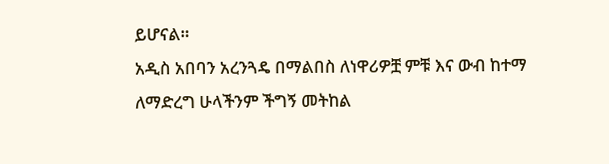ይሆናል።
አዲስ አበባን አረንጓዴ በማልበስ ለነዋሪዎቿ ምቹ እና ውብ ከተማ ለማድረግ ሁላችንም ችግኝ መትከል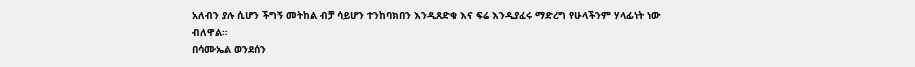አለብን ያሉ ሲሆን ችግኝ መትከል ብቻ ሳይሆን ተንከባክበን እንዲጸድቁ እና ፍሬ እንዲያፈሩ ማድረግ የሁላችንም ሃላፊነት ነው ብለዋል።
በሳሙኤል ወንደሰን